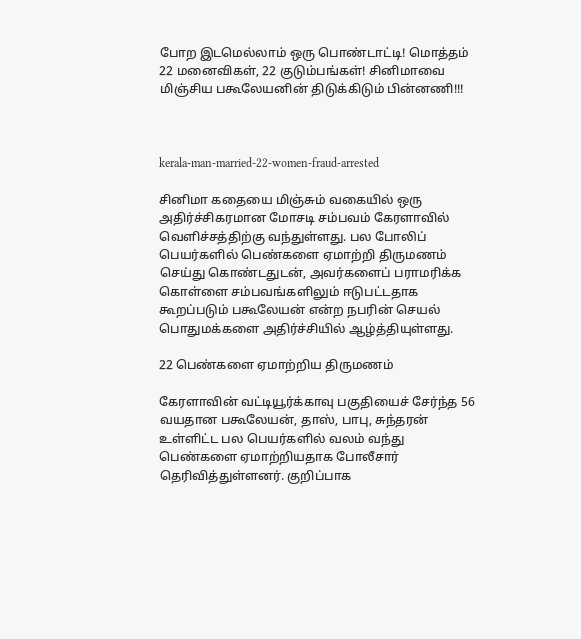போற இடமெல்லாம் ஒரு பொண்டாட்டி! மொத்தம் 22 மனைவிகள், 22 குடும்பங்கள்! சினிமாவை மிஞ்சிய பகூலேயனின் திடுக்கிடும் பின்னணி!!!



kerala-man-married-22-women-fraud-arrested

சினிமா கதையை மிஞ்சும் வகையில் ஒரு அதிர்ச்சிகரமான மோசடி சம்பவம் கேரளாவில் வெளிச்சத்திற்கு வந்துள்ளது. பல போலிப் பெயர்களில் பெண்களை ஏமாற்றி திருமணம் செய்து கொண்டதுடன், அவர்களைப் பராமரிக்க கொள்ளை சம்பவங்களிலும் ஈடுபட்டதாக கூறப்படும் பகூலேயன் என்ற நபரின் செயல் பொதுமக்களை அதிர்ச்சியில் ஆழ்த்தியுள்ளது.

22 பெண்களை ஏமாற்றிய திருமணம்

கேரளாவின் வட்டியூர்க்காவு பகுதியைச் சேர்ந்த 56 வயதான பகூலேயன், தாஸ், பாபு, சுந்தரன் உள்ளிட்ட பல பெயர்களில் வலம் வந்து பெண்களை ஏமாற்றியதாக போலீசார் தெரிவித்துள்ளனர். குறிப்பாக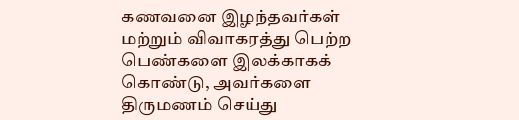கணவனை இழந்தவர்கள் மற்றும் விவாகரத்து பெற்ற பெண்களை இலக்காகக் கொண்டு, அவர்களை திருமணம் செய்து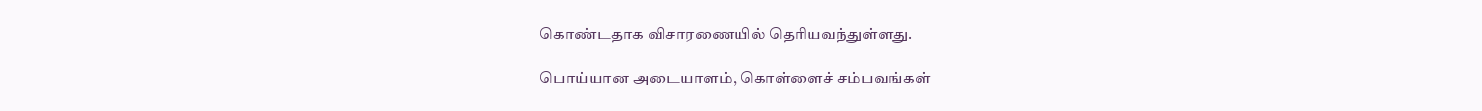கொண்டதாக விசாரணையில் தெரியவந்துள்ளது.

பொய்யான அடையாளம், கொள்ளைச் சம்பவங்கள்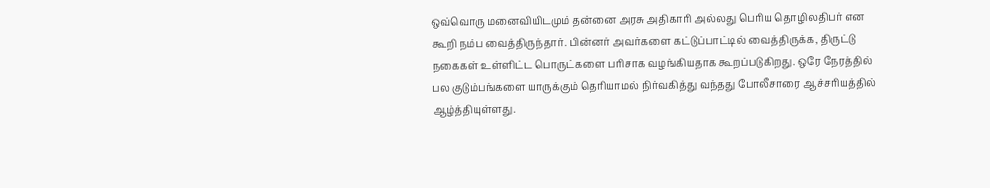ஒவ்வொரு மனைவியிடமும் தன்னை அரசு அதிகாரி அல்லது பெரிய தொழிலதிபர் என கூறி நம்ப வைத்திருந்தார். பின்னர் அவர்களை கட்டுப்பாட்டில் வைத்திருக்க, திருட்டு நகைகள் உள்ளிட்ட பொருட்களை பரிசாக வழங்கியதாக கூறப்படுகிறது. ஒரே நேரத்தில் பல குடும்பங்களை யாருக்கும் தெரியாமல் நிர்வகித்து வந்தது போலீசாரை ஆச்சரியத்தில் ஆழ்த்தியுள்ளது.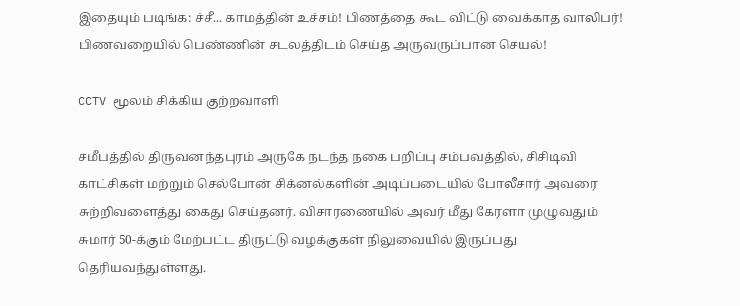இதையும் படிங்க: ச்சீ... காமத்தின் உச்சம்! பிணத்தை கூட விட்டு வைக்காத வாலிபர்! பிணவறையில் பெண்ணின் சடலத்திடம் செய்த அருவருப்பான செயல்!

CCTV மூலம் சிக்கிய குற்றவாளி

சமீபத்தில் திருவனந்தபுரம் அருகே நடந்த நகை பறிப்பு சம்பவத்தில், சிசிடிவி காட்சிகள் மற்றும் செல்போன் சிக்னல்களின் அடிப்படையில் போலீசார் அவரை சுற்றிவளைத்து கைது செய்தனர். விசாரணையில் அவர் மீது கேரளா முழுவதும் சுமார் 50-க்கும் மேற்பட்ட திருட்டு வழக்குகள் நிலுவையில் இருப்பது தெரியவந்துள்ளது.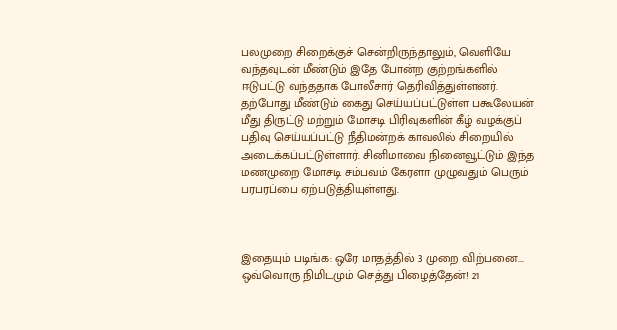பலமுறை சிறைக்குச் சென்றிருந்தாலும், வெளியே வந்தவுடன் மீண்டும் இதே போன்ற குற்றங்களில் ஈடுபட்டு வந்ததாக போலீசார் தெரிவித்துள்ளனர். தற்போது மீண்டும் கைது செய்யப்பட்டுள்ள பகூலேயன் மீது திருட்டு மற்றும் மோசடி பிரிவுகளின் கீழ் வழக்குப் பதிவு செய்யப்பட்டு நீதிமன்றக் காவலில் சிறையில் அடைக்கப்பட்டுள்ளார். சினிமாவை நினைவூட்டும் இந்த மணமுறை மோசடி சம்பவம் கேரளா முழுவதும் பெரும் பரபரப்பை ஏற்படுத்தியுள்ளது.



இதையும் படிங்க: ஒரே மாதத்தில் 3 முறை விற்பனை... ஒவ்வொரு நிமிடமும் செத்து பிழைத்தேன்! 21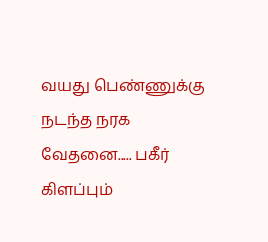வயது பெண்ணுக்கு நடந்த நரக வேதனை..... பகீர் கிளப்பும்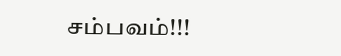சம்பவம்!!!